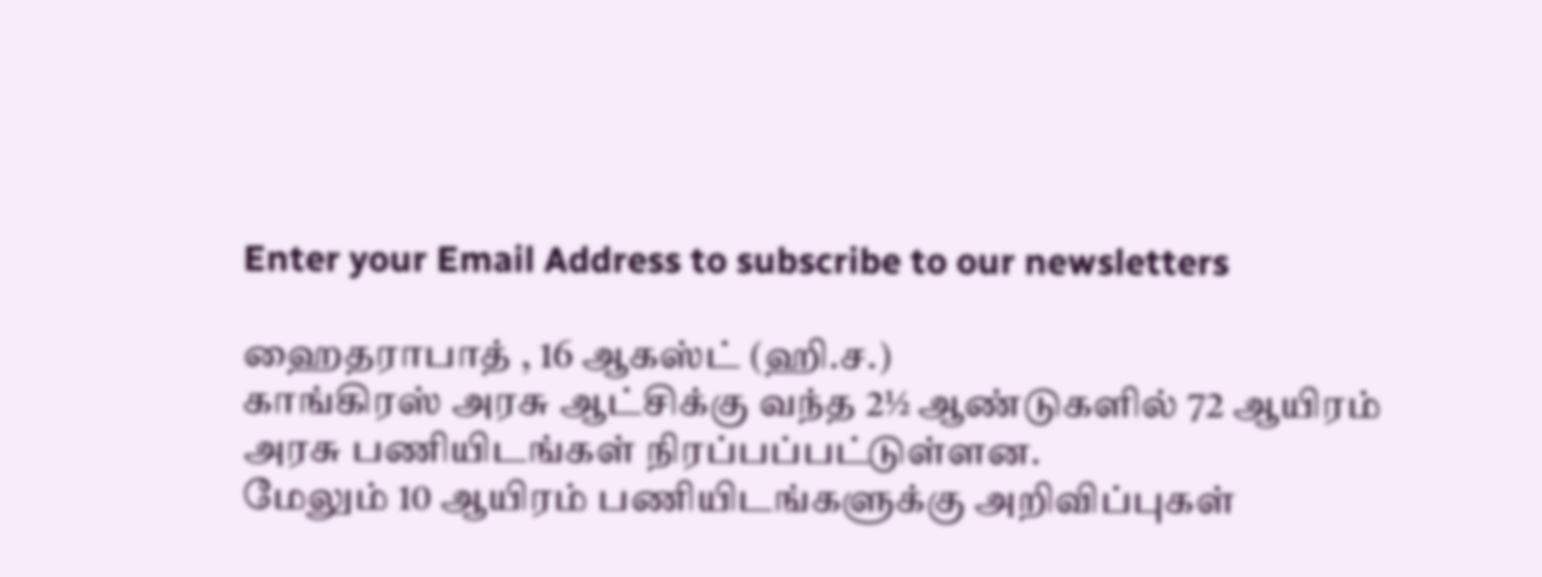Enter your Email Address to subscribe to our newsletters

ஹைதராபாத் , 16 ஆகஸ்ட் (ஹி.ச.)
காங்கிரஸ் அரசு ஆட்சிக்கு வந்த 2½ ஆண்டுகளில் 72 ஆயிரம் அரசு பணியிடங்கள் நிரப்பப்பட்டுள்ளன.
மேலும் 10 ஆயிரம் பணியிடங்களுக்கு அறிவிப்புகள்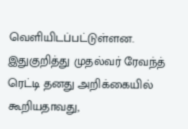வெளியிடப்பட்டுள்ளன.
இதுகுறித்து முதல்வர் ரேவந்த் ரெட்டி தனது அறிக்கையில் கூறியதாவது,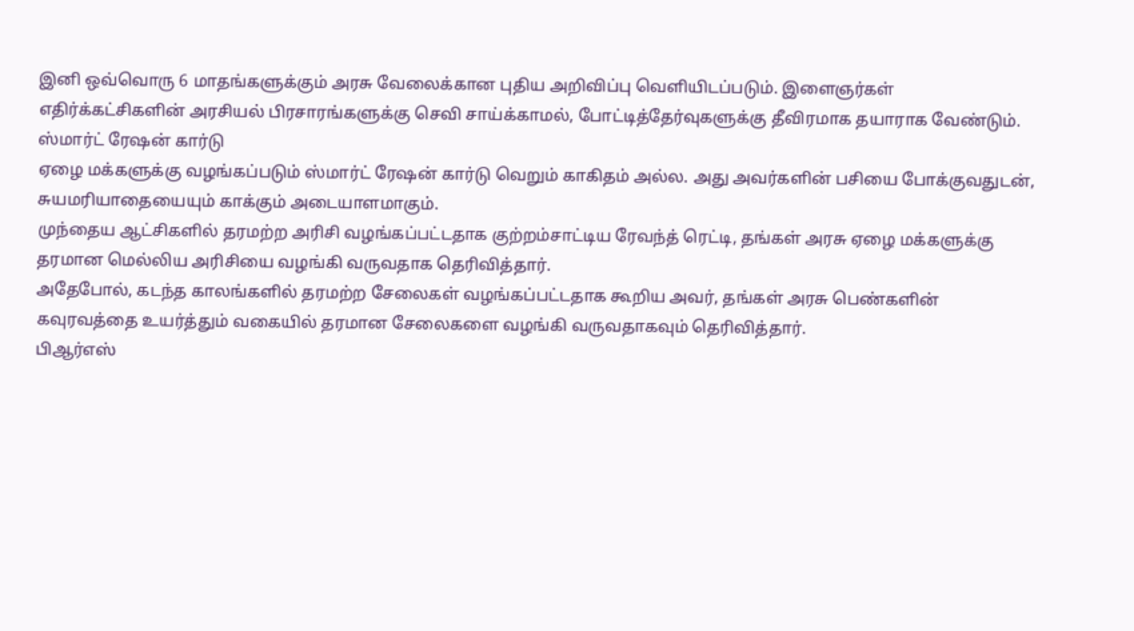இனி ஒவ்வொரு 6 மாதங்களுக்கும் அரசு வேலைக்கான புதிய அறிவிப்பு வெளியிடப்படும். இளைஞர்கள் எதிர்க்கட்சிகளின் அரசியல் பிரசாரங்களுக்கு செவி சாய்க்காமல், போட்டித்தேர்வுகளுக்கு தீவிரமாக தயாராக வேண்டும்.
ஸ்மார்ட் ரேஷன் கார்டு
ஏழை மக்களுக்கு வழங்கப்படும் ஸ்மார்ட் ரேஷன் கார்டு வெறும் காகிதம் அல்ல. அது அவர்களின் பசியை போக்குவதுடன், சுயமரியாதையையும் காக்கும் அடையாளமாகும்.
முந்தைய ஆட்சிகளில் தரமற்ற அரிசி வழங்கப்பட்டதாக குற்றம்சாட்டிய ரேவந்த் ரெட்டி, தங்கள் அரசு ஏழை மக்களுக்கு தரமான மெல்லிய அரிசியை வழங்கி வருவதாக தெரிவித்தார்.
அதேபோல், கடந்த காலங்களில் தரமற்ற சேலைகள் வழங்கப்பட்டதாக கூறிய அவர், தங்கள் அரசு பெண்களின் கவுரவத்தை உயர்த்தும் வகையில் தரமான சேலைகளை வழங்கி வருவதாகவும் தெரிவித்தார்.
பிஆர்எஸ்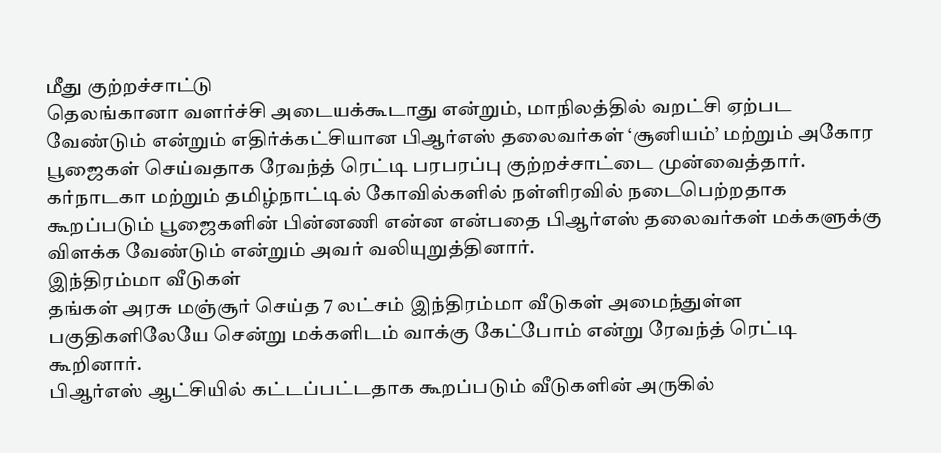மீது குற்றச்சாட்டு
தெலங்கானா வளர்ச்சி அடையக்கூடாது என்றும், மாநிலத்தில் வறட்சி ஏற்பட வேண்டும் என்றும் எதிர்க்கட்சியான பிஆர்எஸ் தலைவர்கள் ‘சூனியம்’ மற்றும் அகோர பூஜைகள் செய்வதாக ரேவந்த் ரெட்டி பரபரப்பு குற்றச்சாட்டை முன்வைத்தார்.
கர்நாடகா மற்றும் தமிழ்நாட்டில் கோவில்களில் நள்ளிரவில் நடைபெற்றதாக கூறப்படும் பூஜைகளின் பின்னணி என்ன என்பதை பிஆர்எஸ் தலைவர்கள் மக்களுக்கு விளக்க வேண்டும் என்றும் அவர் வலியுறுத்தினார்.
இந்திரம்மா வீடுகள்
தங்கள் அரசு மஞ்சூர் செய்த 7 லட்சம் இந்திரம்மா வீடுகள் அமைந்துள்ள பகுதிகளிலேயே சென்று மக்களிடம் வாக்கு கேட்போம் என்று ரேவந்த் ரெட்டி கூறினார்.
பிஆர்எஸ் ஆட்சியில் கட்டப்பட்டதாக கூறப்படும் வீடுகளின் அருகில்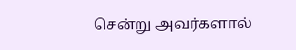சென்று அவர்களால்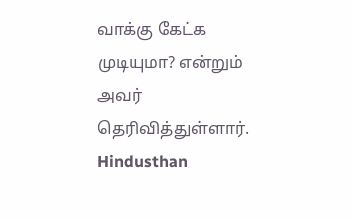வாக்கு கேட்க முடியுமா? என்றும் அவர் தெரிவித்துள்ளார்.
Hindusthan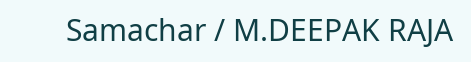Samachar / M.DEEPAK RAJA